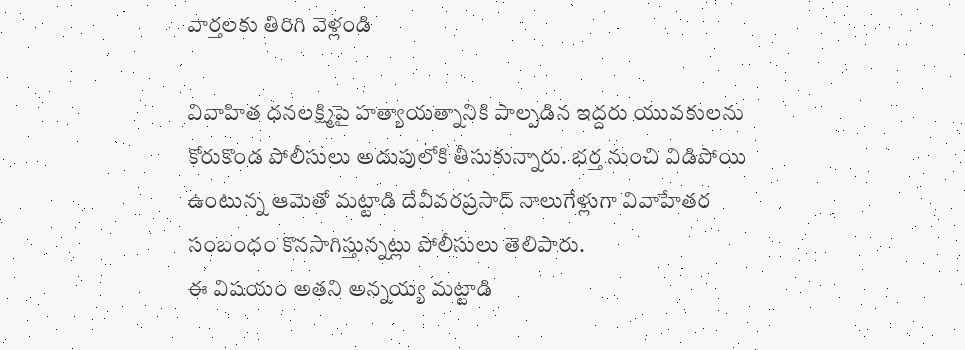వార్తలకు తిరిగి వెళ్లండి

వివాహిత ధనలక్ష్మిపై హత్యాయత్నానికి పాల్పడిన ఇద్దరు యువకులను కోరుకొండ పోలీసులు అదుపులోకి తీసుకున్నారు. భర్త నుంచి విడిపోయి ఉంటున్న ఆమెతో మట్టాడి దేవీవరప్రసాద్ నాలుగేళ్లుగా వివాహేతర సంబంధం కొనసాగిస్తున్నట్లు పోలీసులు తెలిపారు.
ఈ విషయం అతని అన్నయ్య మట్టాడి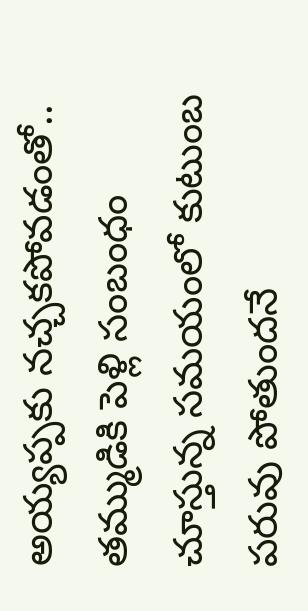అయ్యప్పకు నచ్చకపోవడంతో.. తమ్ముడికి పెళ్లి సంబంధం చూస్తున్న సమయంలో కుటుంబ పరువు పోతుందనే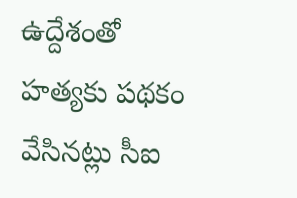ఉద్దేశంతో హత్యకు పథకం వేసినట్లు సీఐ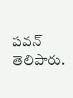పవన్ తెలిపారు.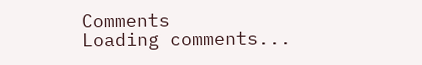Comments
Loading comments...